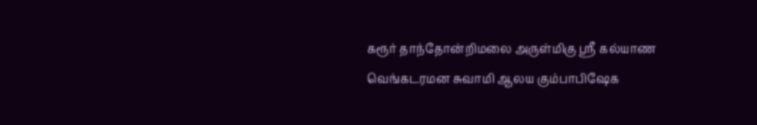கரூர் தாந்தோன்றிமலை அருள்மிகு ஸ்ரீ கல்யாண வெங்கடரமன சுவாமி ஆலய கும்பாபிஷேக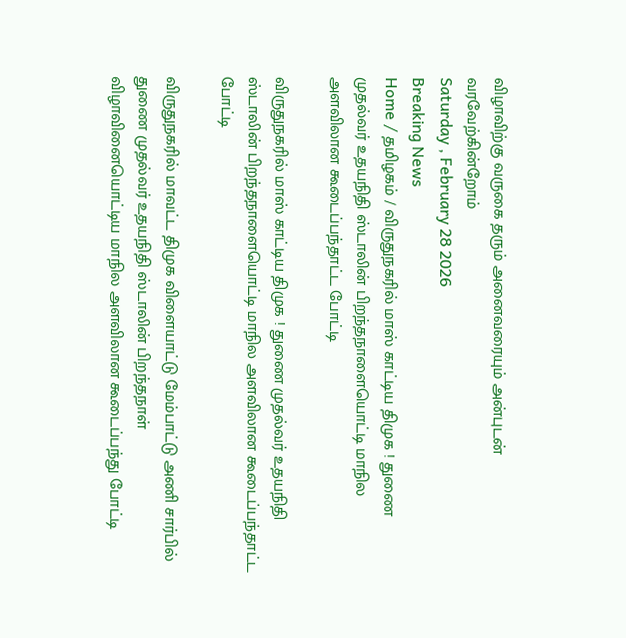விழாவிற்கு வருகை தரும் அனைவரையும் அன்புடன் வரவேற்கின்றோம்
Saturday , February 28 2026
Breaking News
Home / தமிழகம் / விருதுநகரில் மாஸ் காட்டிய திமுக ! துணை முதல்வர் உதயநிதி ஸ்டாலின் பிறந்தநாளையொட்டி மாநில அளவிலான கூடைப்பந்தாட்ட போட்டி

விருதுநகரில் மாஸ் காட்டிய திமுக ! துணை முதல்வர் உதயநிதி ஸ்டாலின் பிறந்தநாளையொட்டி மாநில அளவிலான கூடைப்பந்தாட்ட போட்டி

விருதுநகரில் மாவட்ட திமுக விளையாட்டு மேம்பாட்டு அணி சார்பில் துணை முதல்வர் உதயநிதி ஸ்டாலின் பிறந்தநாள் விழாவினையொட்டிய மாநில அளவிலான கூடைப்பந்து போட்டி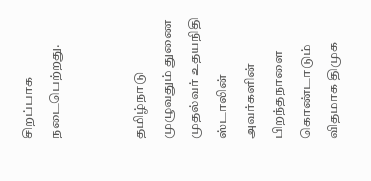சிறப்பாக நடைபெற்றது.


தமிழ்நாடு முழுவதும் துணை முதல்வர் உதயநிதி ஸ்டாலின் அவர்களின் பிறந்தநாளை கொண்டாடும் விதமாக திமுக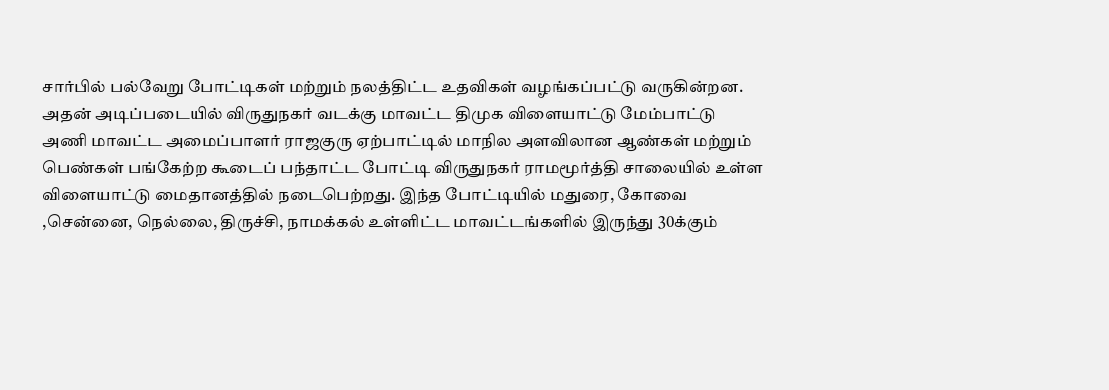சார்பில் பல்வேறு போட்டிகள் மற்றும் நலத்திட்ட உதவிகள் வழங்கப்பட்டு வருகின்றன. அதன் அடிப்படையில் விருதுநகர் வடக்கு மாவட்ட திமுக விளையாட்டு மேம்பாட்டு அணி மாவட்ட அமைப்பாளர் ராஜகுரு ஏற்பாட்டில் மாநில அளவிலான ஆண்கள் மற்றும் பெண்கள் பங்கேற்ற கூடைப் பந்தாட்ட போட்டி விருதுநகர் ராமமூர்த்தி சாலையில் உள்ள விளையாட்டு மைதானத்தில் நடைபெற்றது. இந்த போட்டியில் மதுரை, கோவை ,சென்னை, நெல்லை, திருச்சி, நாமக்கல் உள்ளிட்ட மாவட்டங்களில் இருந்து 30க்கும்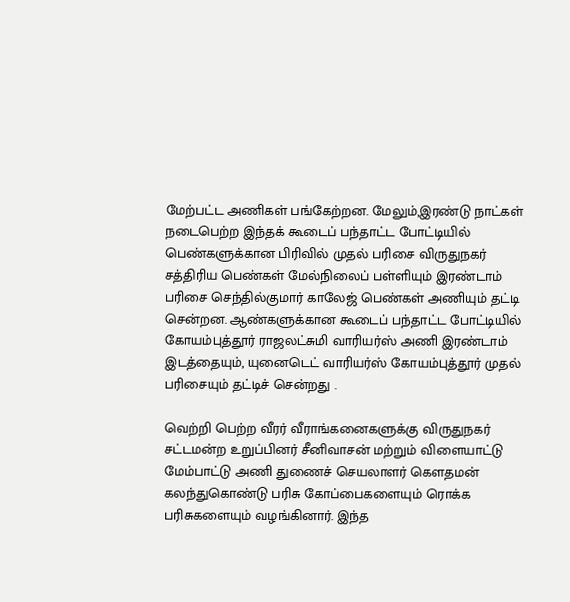மேற்பட்ட அணிகள் பங்கேற்றன. மேலும்,இரண்டு நாட்கள் நடைபெற்ற இந்தக் கூடைப் பந்தாட்ட போட்டியில் பெண்களுக்கான பிரிவில் முதல் பரிசை விருதுநகர் சத்திரிய பெண்கள் மேல்நிலைப் பள்ளியும் இரண்டாம் பரிசை செந்தில்குமார் காலேஜ் பெண்கள் அணியும் தட்டி சென்றன. ஆண்களுக்கான கூடைப் பந்தாட்ட போட்டியில் கோயம்புத்தூர் ராஜலட்சுமி வாரியர்ஸ் அணி இரண்டாம் இடத்தையும், யுனைடெட் வாரியர்ஸ் கோயம்புத்தூர் முதல் பரிசையும் தட்டிச் சென்றது .

வெற்றி பெற்ற வீரர் வீராங்கனைகளுக்கு விருதுநகர் சட்டமன்ற உறுப்பினர் சீனிவாசன் மற்றும் விளையாட்டு மேம்பாட்டு அணி துணைச் செயலாளர் கௌதமன் கலந்துகொண்டு பரிசு கோப்பைகளையும் ரொக்க பரிசுகளையும் வழங்கினார். இந்த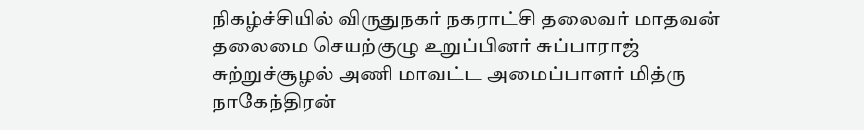நிகழ்ச்சியில் விருதுநகர் நகராட்சி தலைவர் மாதவன் தலைமை செயற்குழு உறுப்பினர் சுப்பாராஜ் சுற்றுச்சூழல் அணி மாவட்ட அமைப்பாளர் மித்ரு நாகேந்திரன்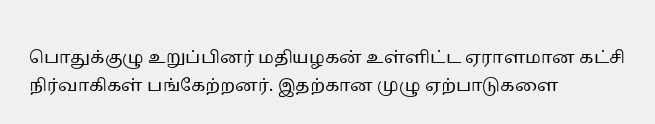பொதுக்குழு உறுப்பினர் மதியழகன் உள்ளிட்ட ஏராளமான கட்சி நிர்வாகிகள் பங்கேற்றனர். இதற்கான முழு ஏற்பாடுகளை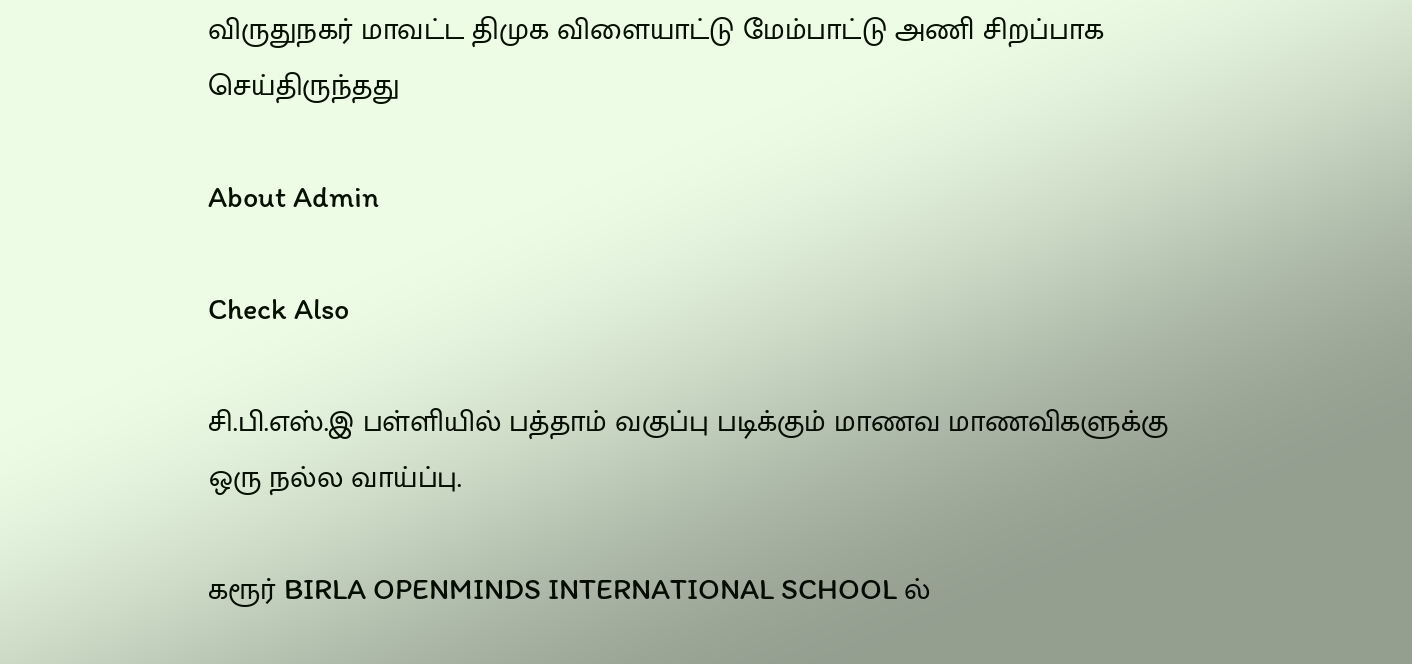விருதுநகர் மாவட்ட திமுக விளையாட்டு மேம்பாட்டு அணி சிறப்பாக செய்திருந்தது

About Admin

Check Also

சி.பி.எஸ்.இ பள்ளியில் பத்தாம் வகுப்பு படிக்கும் மாணவ மாணவிகளுக்கு ஒரு நல்ல வாய்ப்பு.

கரூர் BIRLA OPENMINDS INTERNATIONAL SCHOOL ல்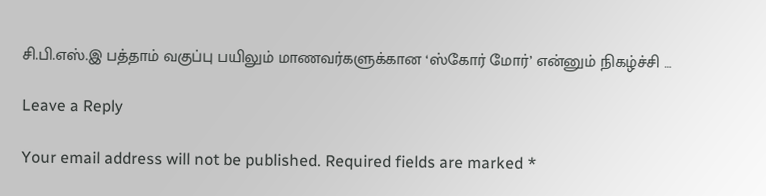சி.பி.எஸ்.இ பத்தாம் வகுப்பு பயிலும் மாணவர்களுக்கான ‘ஸ்கோர் மோர்’ என்னும் நிகழ்ச்சி …

Leave a Reply

Your email address will not be published. Required fields are marked *